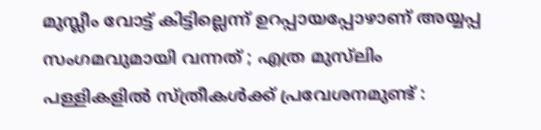മുസ്ലീം വോട്ട് കിട്ടില്ലെന്ന് ഉറപ്പായപ്പോഴാണ് അയ്യപ്പ സംഗമവുമായി വന്നത് ; എത്ര മുസ്‌ലിം പള്ളികളില്‍ സ്ത്രീകള്‍ക്ക് പ്രവേശനമുണ്ട് :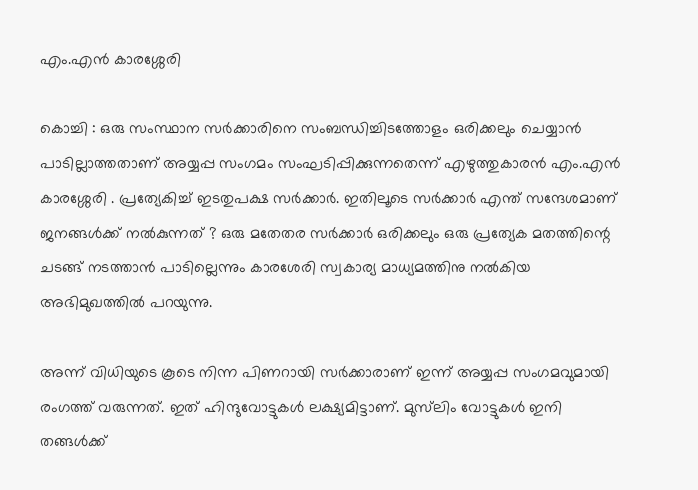എം.എന്‍ കാരശ്ശേരി

കൊച്ചി : ഒരു സംസ്ഥാന സര്‍ക്കാരിനെ സംബന്ധിച്ചിടത്തോളം ഒരിക്കലും ചെയ്യാന്‍ പാടില്ലാത്തതാണ് അയ്യപ്പ സംഗമം സംഘടിപ്പിക്കുന്നതെന്ന് എഴുത്തുകാരൻ എം.എന്‍ കാരശ്ശേരി . പ്രത്യേകിച്ച് ഇടതുപക്ഷ സര്‍ക്കാര്‍. ഇതിലൂടെ സര്‍ക്കാര്‍ എന്ത് സന്ദേശമാണ് ജനങ്ങള്‍ക്ക് നല്‍കുന്നത് ? ഒരു മതേതര സര്‍ക്കാര്‍ ഒരിക്കലും ഒരു പ്രത്യേക മതത്തിന്റെ ചടങ്ങ് നടത്താന്‍ പാടില്ലെന്നും കാരശേരി സ്വകാര്യ മാധ്യമത്തിനു നൽകിയ അഭിമുഖത്തിൽ പറയുന്നു.

അന്ന് വിധിയുടെ കൂടെ നിന്ന പിണറായി സര്‍ക്കാരാണ് ഇന്ന് അയ്യപ്പ സംഗമവുമായി രംഗത്ത് വരുന്നത്. ഇത് ഹിന്ദുവോട്ടുകള്‍ ലക്ഷ്യമിട്ടാണ്. മുസ്‌ലിം വോട്ടുകള്‍ ഇനി തങ്ങള്‍ക്ക്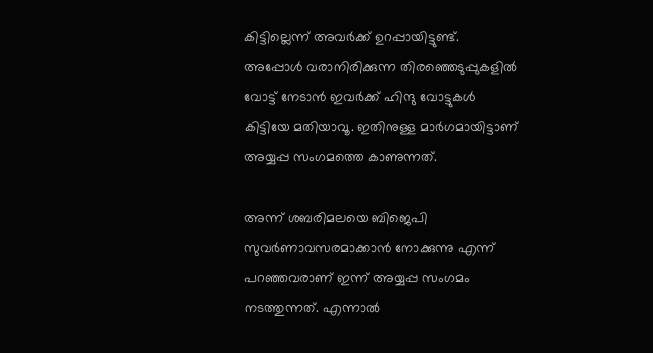കിട്ടില്ലെന്ന് അവര്‍ക്ക് ഉറപ്പായിട്ടുണ്ട്. അപ്പോള്‍ വരാനിരിക്കുന്ന തിരഞ്ഞെടുപ്പുകളില്‍ വോട്ട് നേടാന്‍ ഇവര്‍ക്ക് ഹിന്ദു വോട്ടുകള്‍ കിട്ടിയേ മതിയാവൂ. ഇതിനുള്ള മാര്‍ഗമായിട്ടാണ് അയ്യപ്പ സംഗമത്തെ കാണുന്നത്.

അന്ന് ശബരിമലയെ ബിജെപി സുവര്‍ണാവസരമാക്കാന്‍ നോക്കുന്നു എന്ന് പറഞ്ഞവരാണ് ഇന്ന് അയ്യപ്പ സംഗമം നടത്തുന്നത്. എന്നാല്‍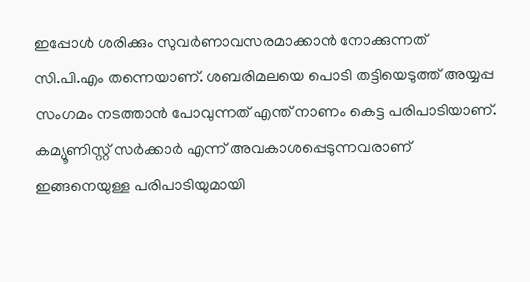ഇപ്പോള്‍ ശരിക്കും സുവര്‍ണാവസരമാക്കാന്‍ നോക്കുന്നത് സി.പി.എം തന്നെയാണ്. ശബരിമലയെ പൊടി തട്ടിയെടുത്ത് അയ്യപ്പ സംഗമം നടത്താന്‍ പോവുന്നത് എന്ത് നാണം കെട്ട പരിപാടിയാണ്. കമ്യൂണിസ്റ്റ് സര്‍ക്കാര്‍ എന്ന് അവകാശപ്പെടുന്നവരാണ് ഇങ്ങനെയുള്ള പരിപാടിയുമായി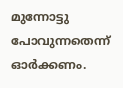മുന്നോട്ടു പോവുന്നതെന്ന് ഓര്‍ക്കണം.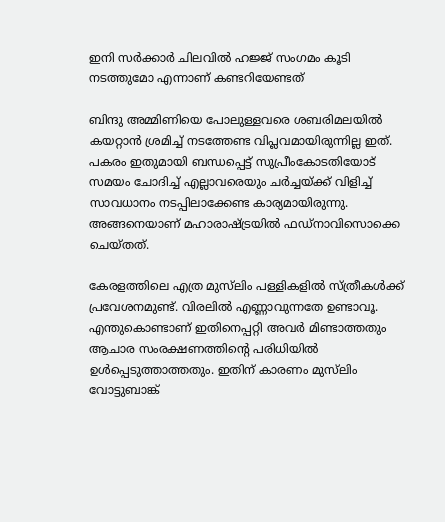ഇനി സര്‍ക്കാര്‍ ചിലവില്‍ ഹജ്ജ് സംഗമം കൂടി നടത്തുമോ എന്നാണ് കണ്ടറിയേണ്ടത്

ബിന്ദു അമ്മിണിയെ പോലുള്ളവരെ ശബരിമലയില്‍ കയറ്റാന്‍ ശ്രമിച്ച് നടത്തേണ്ട വിപ്ലവമായിരുന്നില്ല ഇത്. പകരം ഇതുമായി ബന്ധപ്പെട്ട് സുപ്രീംകോടതിയോട് സമയം ചോദിച്ച് എല്ലാവരെയും ചര്‍ച്ചയ്‌ക്ക് വിളിച്ച് സാവധാനം നടപ്പിലാക്കേണ്ട കാര്യമായിരുന്നു. അങ്ങനെയാണ് മഹാരാഷ്‌ട്രയില്‍ ഫഡ്‌നാവിസൊക്കെ ചെയ്തത്.

കേരളത്തിലെ എത്ര മുസ്‌ലിം പള്ളികളില്‍ സ്ത്രീകള്‍ക്ക് പ്രവേശനമുണ്ട്. വിരലില്‍ എണ്ണാവുന്നതേ ഉണ്ടാവൂ. എന്തുകൊണ്ടാണ് ഇതിനെപ്പറ്റി അവര്‍ മിണ്ടാത്തതും ആചാര സംരക്ഷണത്തിന്റെ പരിധിയില്‍ ഉള്‍പ്പെടുത്താത്തതും. ഇതിന് കാരണം മുസ്‌ലിം വോട്ടുബാങ്ക്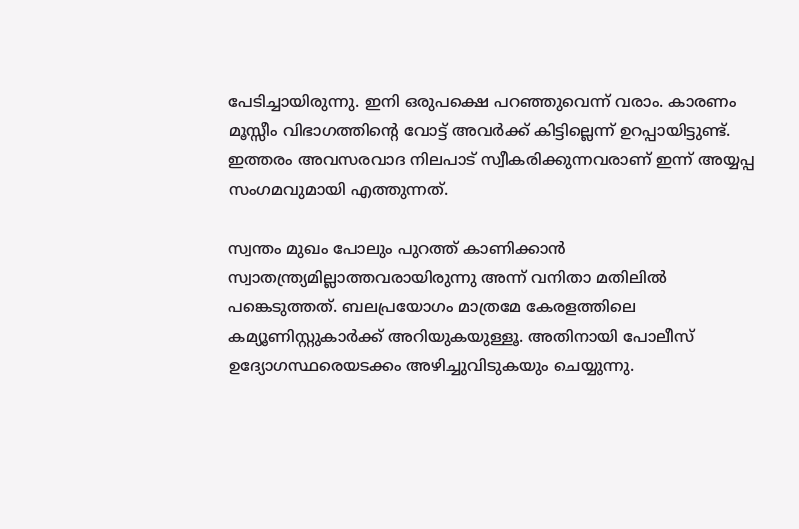പേടിച്ചായിരുന്നു. ഇനി ഒരുപക്ഷെ പറഞ്ഞുവെന്ന് വരാം. കാരണം മൂസ്സീം വിഭാഗത്തിന്റെ വോട്ട് അവര്‍ക്ക് കിട്ടില്ലെന്ന് ഉറപ്പായിട്ടുണ്ട്. ഇത്തരം അവസരവാദ നിലപാട് സ്വീകരിക്കുന്നവരാണ് ഇന്ന് അയ്യപ്പ സംഗമവുമായി എത്തുന്നത്.

സ്വന്തം മുഖം പോലും പുറത്ത് കാണിക്കാന്‍ സ്വാതന്ത്ര്യമില്ലാത്തവരായിരുന്നു അന്ന് വനിതാ മതിലില്‍ പങ്കെടുത്തത്. ബലപ്രയോഗം മാത്രമേ കേരളത്തിലെ കമ്യൂണിസ്റ്റുകാര്‍ക്ക് അറിയുകയുള്ളൂ. അതിനായി പോലീസ് ഉദ്യോഗസ്ഥരെയടക്കം അഴിച്ചുവിടുകയും ചെയ്യുന്നു.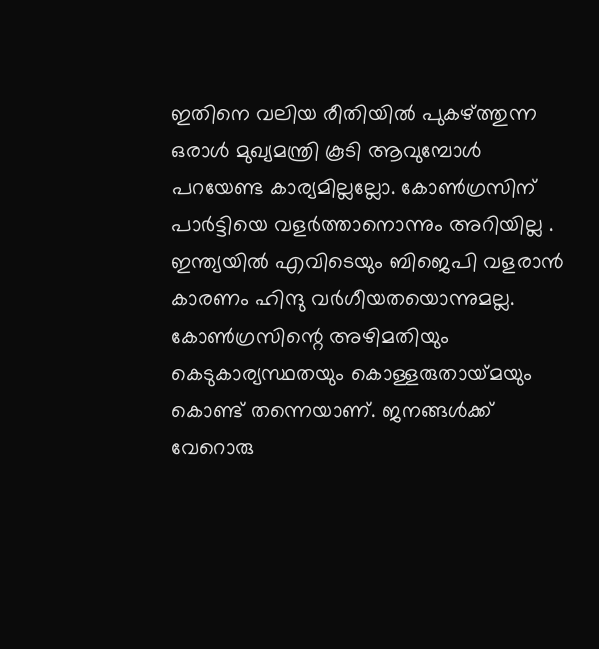ഇതിനെ വലിയ രീതിയില്‍ പുകഴ്‌ത്തുന്ന ഒരാള്‍ മുഖ്യമന്ത്രി കൂടി ആവുമ്പോള്‍ പറയേണ്ട കാര്യമില്ലല്ലോ. കോണ്‍ഗ്രസിന് പാര്‍ട്ടിയെ വളര്‍ത്താനൊന്നും അറിയില്ല . ഇന്ത്യയില്‍ എവിടെയും ബിജെപി വളരാന്‍ കാരണം ഹിന്ദു വര്‍ഗീയതയൊന്നുമല്ല. കോൺഗ്രസിന്റെ അഴിമതിയും കെടുകാര്യസ്ഥതയും കൊള്ളരുതായ്‌മയും കൊണ്ട് തന്നെയാണ്. ജനങ്ങള്‍ക്ക് വേറൊരു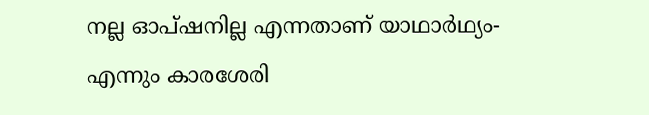നല്ല ഓപ്ഷനില്ല എന്നതാണ് യാഥാര്‍ഥ്യം- എന്നും കാരശേരി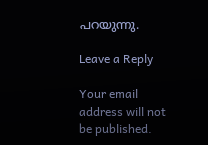പറയുന്നു.

Leave a Reply

Your email address will not be published.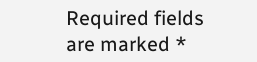Required fields are marked *